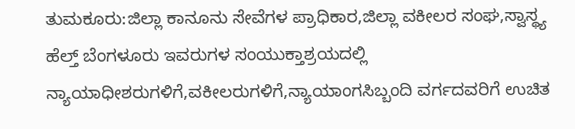ತುಮಕೂರು:ಜಿಲ್ಲಾ ಕಾನೂನು ಸೇವೆಗಳ ಪ್ರಾಧಿಕಾರ,ಜಿಲ್ಲಾ ವಕೀಲರ ಸಂಘ,ಸ್ವಾಸ್ಥ್ಯ ಹೆಲ್ತ್ ಬೆಂಗಳೂರು ಇವರುಗಳ ಸಂಯುಕ್ತಾಶ್ರಯದಲ್ಲಿ ನ್ಯಾಯಾಧೀಶರುಗಳಿಗೆ,ವಕೀಲರುಗಳಿಗೆ,ನ್ಯಾಯಾಂಗಸಿಬ್ಬಂದಿ ವರ್ಗದವರಿಗೆ ಉಚಿತ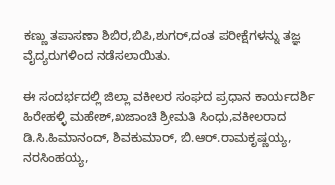ಕಣ್ಣು ತಪಾಸಣಾ ಶಿಬಿರ,ಬಿಪಿ,ಶುಗರ್,ದಂತ ಪರೀಕ್ಷೆಗಳನ್ನು ತಜ್ಞ ವೈದ್ಯರುಗಳಿಂದ ನಡೆಸಲಾಯಿತು.

ಈ ಸಂದರ್ಭದಲ್ಲಿ ಜಿಲ್ಲಾ ವಕೀಲರ ಸಂಘದ ಪ್ರಧಾನ ಕಾರ್ಯದರ್ಶಿ ಹಿರೇಹಳ್ಳಿ ಮಹೇಶ್,ಖಜಾಂಚಿ ಶ್ರೀಮತಿ ಸಿಂಧು,ವಕೀಲರಾದ ಡಿ.ಸಿ.ಹಿಮಾನಂದ್, ಶಿವಕುಮಾರ್, ಬಿ.ಆರ್.ರಾಮಕೃಷ್ಣಯ್ಯ, ನರಸಿಂಹಯ್ಯ,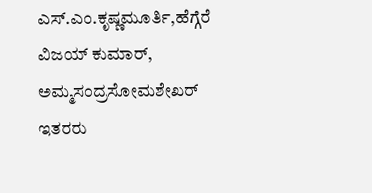ಎಸ್.ಎಂ.ಕೃಷ್ಣಮೂರ್ತಿ,ಹೆಗ್ಗೆರೆ ವಿಜಯ್ ಕುಮಾರ್, ಅಮ್ಮಸಂದ್ರಸೋಮಶೇಖರ್ ಇತರರು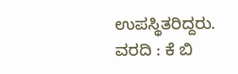ಉಪಸ್ಥಿತರಿದ್ದರು.
ವರದಿ : ಕೆ ಬಿ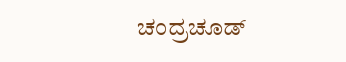ಚಂದ್ರಚೂಡ್